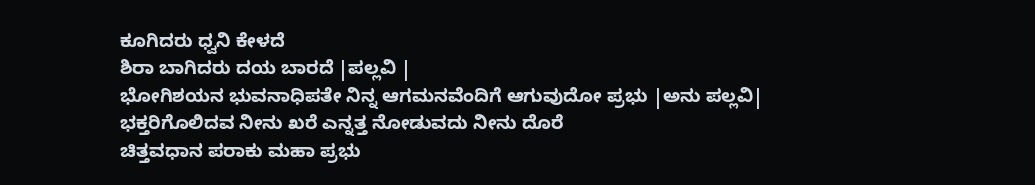ಕೂಗಿದರು ಧ್ವನಿ ಕೇಳದೆ
ಶಿರಾ ಬಾಗಿದರು ದಯ ಬಾರದೆ |ಪಲ್ಲವಿ |
ಭೋಗಿಶಯನ ಭುವನಾಧಿಪತೇ ನಿನ್ನ ಆಗಮನವೆಂದಿಗೆ ಆಗುವುದೋ ಪ್ರಭು |ಅನು ಪಲ್ಲವಿ|
ಭಕ್ತರಿಗೊಲಿದವ ನೀನು ಖರೆ ಎನ್ನತ್ತ ನೋಡುವದು ನೀನು ದೊರೆ
ಚಿತ್ತವಧಾನ ಪರಾಕು ಮಹಾ ಪ್ರಭು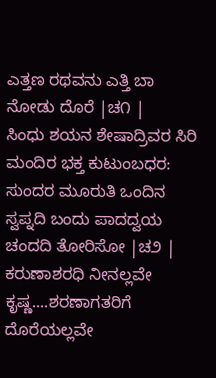ಎತ್ತಣ ರಥವನು ಎತ್ತಿ ಬಾ ನೋಡು ದೊರೆ |ಚ೧ |
ಸಿಂಧು ಶಯನ ಶೇಷಾದ್ರಿವರ ಸಿರಿ ಮಂದಿರ ಭಕ್ತ ಕುಟುಂಬಧರ:
ಸುಂದರ ಮೂರುತಿ ಒಂದಿನ ಸ್ವಪ್ನದಿ ಬಂದು ಪಾದದ್ವಯ ಚಂದದಿ ತೋರಿಸೋ |ಚ೨ |
ಕರುಣಾಶರಧಿ ನೀನಲ್ಲವೇ ಕೃಷ್ಣ....ಶರಣಾಗತರಿಗೆ ದೊರೆಯಲ್ಲವೇ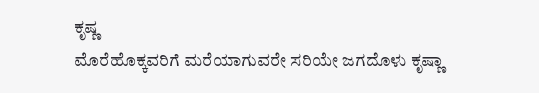ಕೃಷ್ಣ
ಮೊರೆಹೊಕ್ಕವರಿಗೆ ಮರೆಯಾಗುವರೇ ಸರಿಯೇ ಜಗದೊಳು ಕೃಷ್ಣಾ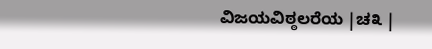ವಿಜಯವಿಠ್ಠಲರೆಯ |ಚ೩ |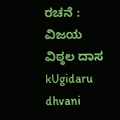ರಚನೆ : ವಿಜಯ ವಿಠ್ಠಲ ದಾಸ
kUgidaru dhvani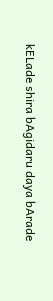kELade shira bAgidaru daya bArade